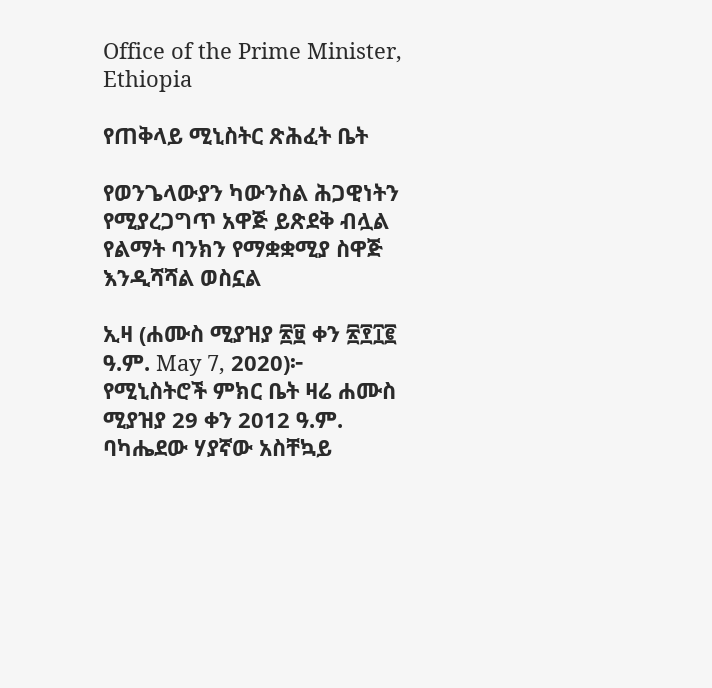Office of the Prime Minister, Ethiopia

የጠቅላይ ሚኒስትር ጽሕፈት ቤት

የወንጌላውያን ካውንስል ሕጋዊነትን የሚያረጋግጥ አዋጅ ይጽደቅ ብሏል
የልማት ባንክን የማቋቋሚያ ስዋጅ እንዲሻሻል ወስኗል

ኢዛ (ሐሙስ ሚያዝያ ፳፱ ቀን ፳፻፲፪ ዓ.ም. May 7, 2020)፦ የሚኒስትሮች ምክር ቤት ዛሬ ሐሙስ ሚያዝያ 29 ቀን 2012 ዓ.ም. ባካሔደው ሃያኛው አስቸኳይ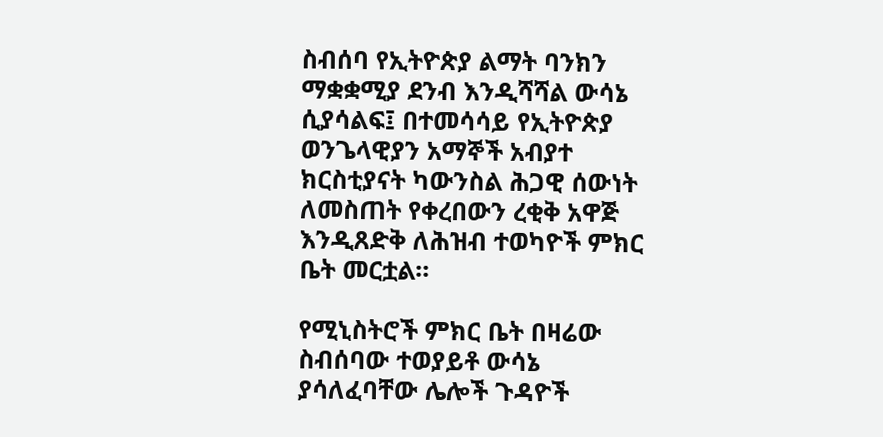ስብሰባ የኢትዮጵያ ልማት ባንክን ማቋቋሚያ ደንብ እንዲሻሻል ውሳኔ ሲያሳልፍ፤ በተመሳሳይ የኢትዮጵያ ወንጌላዊያን አማኞች አብያተ ክርስቲያናት ካውንስል ሕጋዊ ሰውነት ለመስጠት የቀረበውን ረቂቅ አዋጅ እንዲጸድቅ ለሕዝብ ተወካዮች ምክር ቤት መርቷል።

የሚኒስትሮች ምክር ቤት በዛሬው ስብሰባው ተወያይቶ ውሳኔ ያሳለፈባቸው ሌሎች ጉዳዮች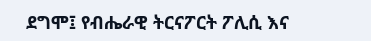ደግሞ፤ የብሔራዊ ትርናፖርት ፖሊሲ እና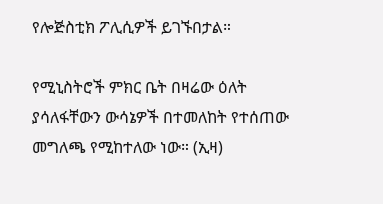የሎጅስቲክ ፖሊሲዎች ይገኙበታል።

የሚኒስትሮች ምክር ቤት በዛሬው ዕለት ያሳለፋቸውን ውሳኔዎች በተመለከት የተሰጠው መግለጫ የሚከተለው ነው። (ኢዛ)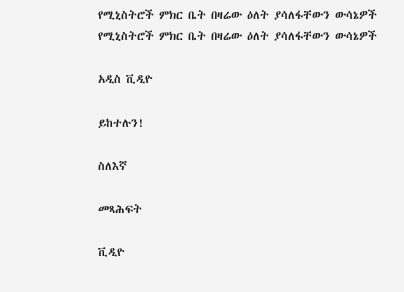የሚኒስትሮች ምክር ቤት በዛሬው ዕለት ያሳለፋቸውን ውሳኔዎች
የሚኒስትሮች ምክር ቤት በዛሬው ዕለት ያሳለፋቸውን ውሳኔዎች

አዲስ ቪዲዮ

ይከተሉን!

ስለእኛ

መጻሕፍት

ቪዲዮ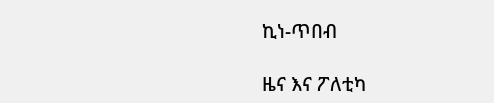ኪነ-ጥበብ

ዜና እና ፖለቲካ